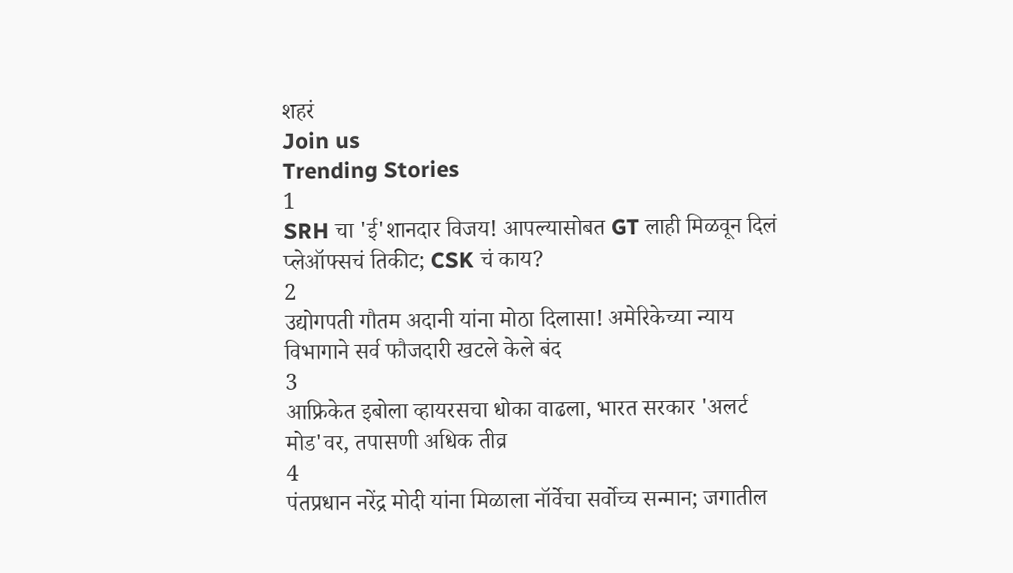शहरं
Join us
Trending Stories
1
SRH चा 'ई'शानदार विजय! आपल्यासोबत GT लाही मिळवून दिलं प्लेऑफ्सचं तिकीट; CSK चं काय?
2
उद्योगपती गौतम अदानी यांना मोठा दिलासा! अमेरिकेच्या न्याय विभागाने सर्व फौजदारी खटले केले बंद
3
आफ्रिकेत इबोला व्हायरसचा धोका वाढला, भारत सरकार 'अलर्ट मोड'वर, तपासणी अधिक तीव्र
4
पंतप्रधान नरेंद्र मोदी यांना मिळाला नॉर्वेचा सर्वोच्च सन्मान; जगातील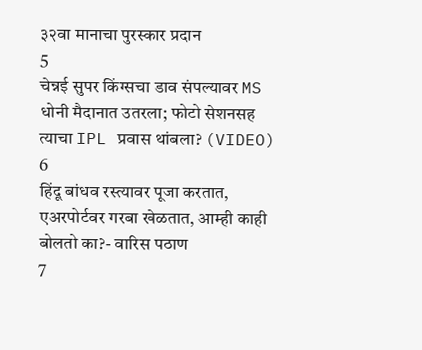३२वा मानाचा पुरस्कार प्रदान
5
चेन्नई सुपर किंग्सचा डाव संपल्यावर MS धोनी मैदानात उतरला; फोटो सेशनसह त्याचा IPL प्रवास थांबला? (VIDEO)
6
हिंदू बांधव रस्त्यावर पूजा करतात, एअरपोर्टवर गरबा खेळतात, आम्ही काही बोलतो का?- वारिस पठाण
7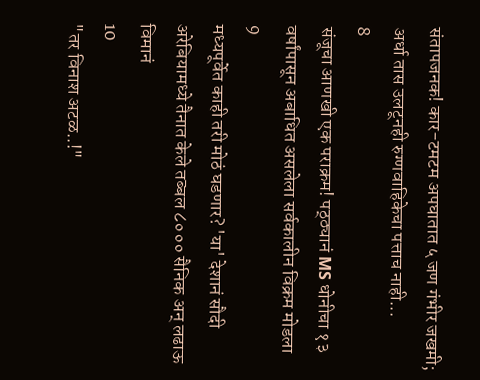संतापजनक! कार-टमटम अपघातात ५ जण गंभीर जखमी; अर्धा तास उलटूनही रुग्णवाहिकेचा पत्ताच नाही...
8
संजूचा आणखी एक पराक्रम! पठ्ठ्यानं MS धोनीचा १३ वर्षांपासून अबाधित असलेला सर्वकालीन विक्रम मोडला
9
मध्यपूर्वेत काही तरी मोठं घडणार? 'या' देशानं सौदी अरेबियामध्ये तैनात केले तब्बल ८००० सैनिक अन् लढाऊ विमानं
10
"तर विनाश अटळ..!"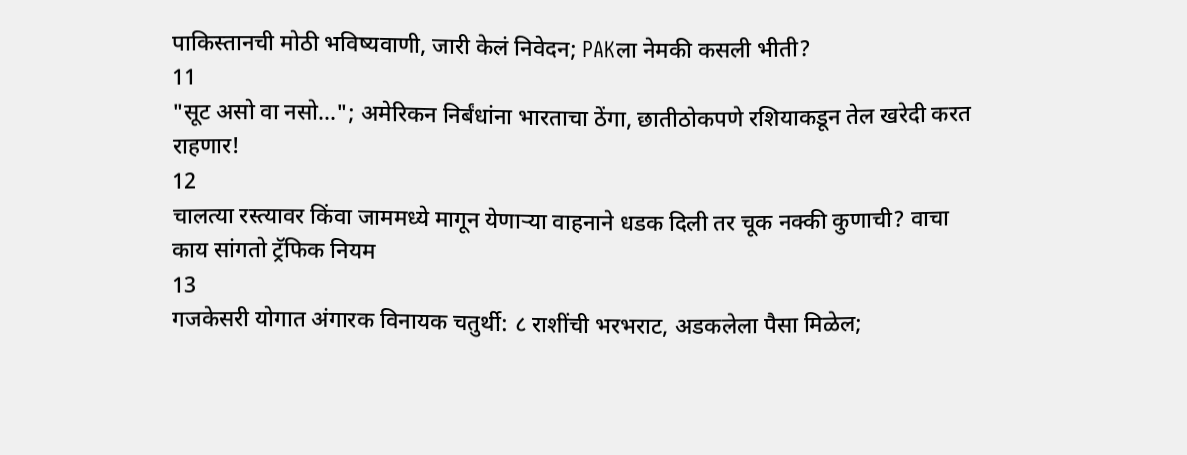पाकिस्तानची मोठी भविष्यवाणी, जारी केलं निवेदन; PAKला नेमकी कसली भीती?
11
"सूट असो वा नसो..."; अमेरिकन निर्बंधांना भारताचा ठेंगा, छातीठोकपणे रशियाकडून तेल खरेदी करत राहणार!
12
चालत्या रस्त्यावर किंवा जाममध्ये मागून येणाऱ्या वाहनाने धडक दिली तर चूक नक्की कुणाची? वाचा काय सांगतो ट्रॅफिक नियम
13
गजकेसरी योगात अंगारक विनायक चतुर्थी: ८ राशींची भरभराट, अडकलेला पैसा मिळेल;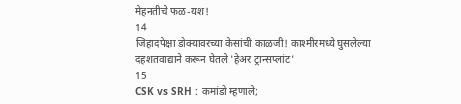मेहनतीचे फळ-यश!
14
जिहादपेक्षा डोक्यावरच्या केसांची काळजी! काश्मीरमध्ये घुसलेल्या दहशतवाद्याने करून घेतले 'हेअर ट्रान्सप्लांट'
15
CSK vs SRH : कमांडो म्हणाले;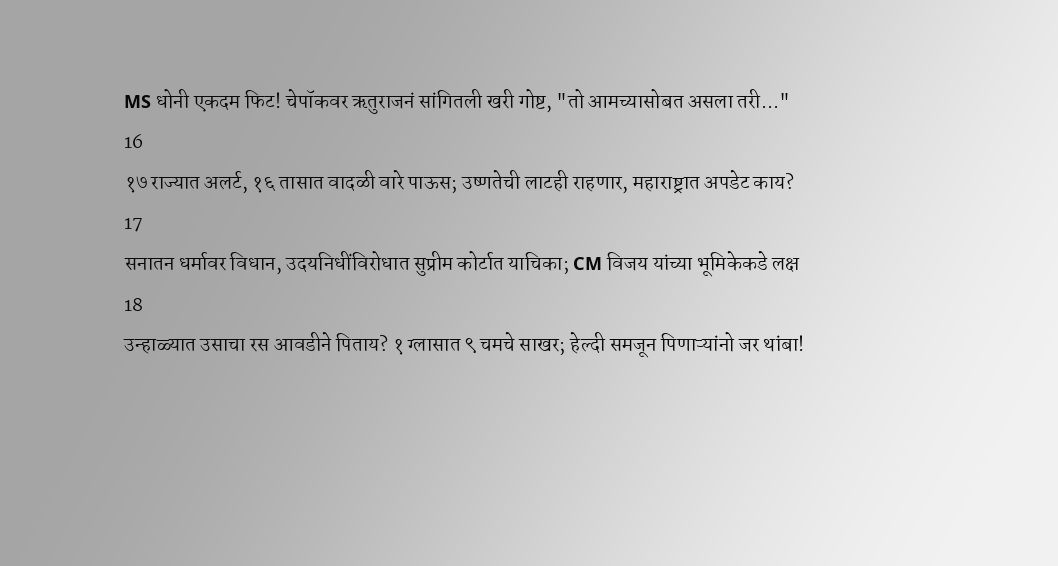MS धोनी एकदम फिट! चेपॉकवर ऋतुराजनं सांगितली खरी गोष्ट, "तो आमच्यासोबत असला तरी..."
16
१७ राज्यात अलर्ट, १६ तासात वादळी वारे पाऊस; उष्णतेची लाटही राहणार, महाराष्ट्रात अपडेट काय?
17
सनातन धर्मावर विधान, उदयनिधींविरोधात सुप्रीम कोर्टात याचिका; CM विजय यांच्या भूमिकेकडे लक्ष
18
उन्हाळ्यात उसाचा रस आवडीने पिताय? १ ग्लासात ९ चमचे साखर; हेल्दी समजून पिणाऱ्यांनो जर थांबा!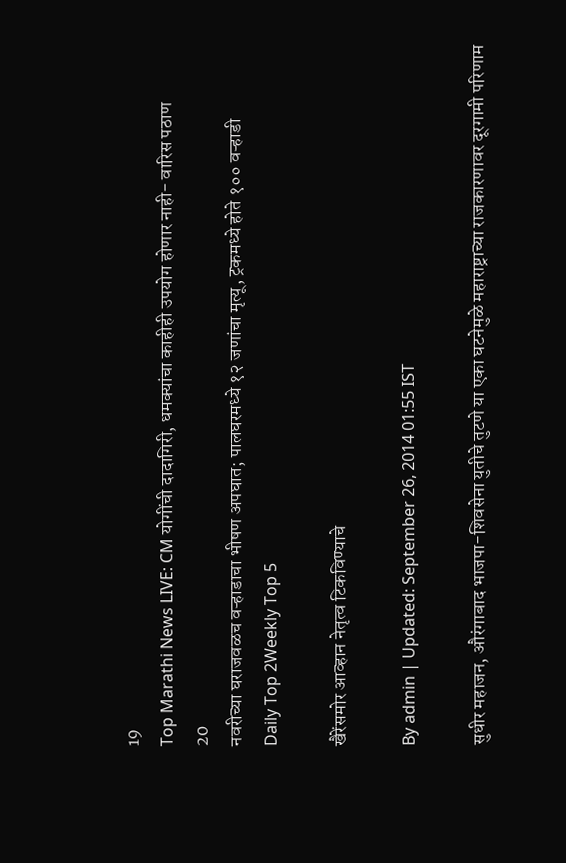19
Top Marathi News LIVE: CM योगींची दादागिरी, धमक्यांचा काहीही उपयोग होणार नाही- वारिस पठाण
20
नवरीच्या घराजवळच वऱ्हाडाचा भीषण अपघात; पालघरमध्ये १२ जणांचा मृत्यू, ट्रकमध्ये होते १०० वऱ्हाडी
Daily Top 2Weekly Top 5

खैरेंसमोर आव्हान नेतृत्व टिकविण्याचे

By admin | Updated: September 26, 2014 01:55 IST

सुधीर महाजन, औरंगाबाद भाजपा-शिवसेना युतीचे तुटणे या एका घटनेमुळे महाराष्ट्राच्या राजकारणावर दूरगामी परिणाम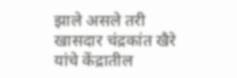झाले असले तरी खासदार चंद्रकांत खैरे यांचे केंद्रातील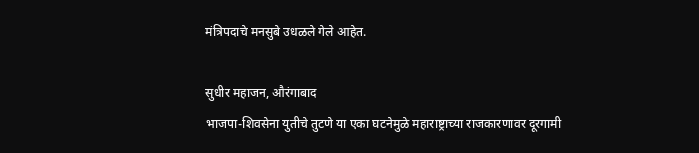मंत्रिपदाचे मनसुबे उधळले गेले आहेत.

सुधीर महाजन, औरंगाबाद
भाजपा-शिवसेना युतीचे तुटणे या एका घटनेमुळे महाराष्ट्राच्या राजकारणावर दूरगामी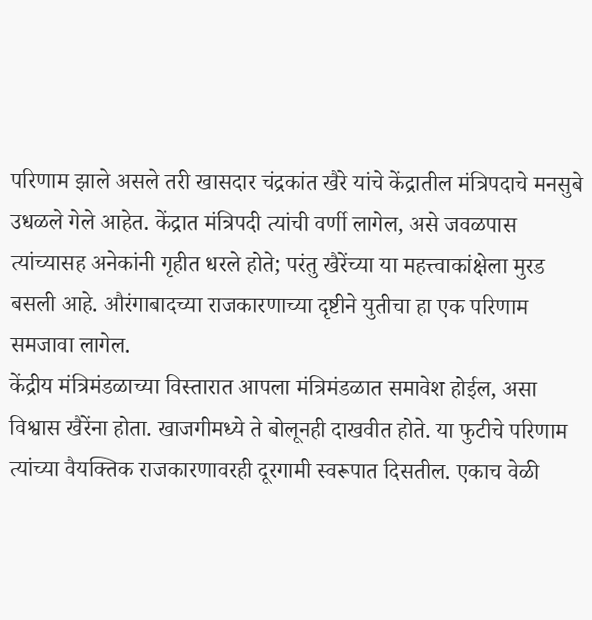परिणाम झाले असले तरी खासदार चंद्रकांत खैरे यांचे केंद्रातील मंत्रिपदाचे मनसुबे उधळले गेले आहेत. केंद्रात मंत्रिपदी त्यांची वर्णी लागेल, असे जवळपास त्यांच्यासह अनेकांनी गृहीत धरले होते; परंतु खैरेंच्या या महत्त्वाकांक्षेला मुरड बसली आहे. औरंगाबादच्या राजकारणाच्या दृष्टीने युतीचा हा एक परिणाम समजावा लागेल.
केंद्रीय मंत्रिमंडळाच्या विस्तारात आपला मंत्रिमंडळात समावेश होईल, असा विश्वास खैरेंना होता. खाजगीमध्ये ते बोलूनही दाखवीत होते. या फुटीचे परिणाम त्यांच्या वैयक्तिक राजकारणावरही दूरगामी स्वरूपात दिसतील. एकाच वेळी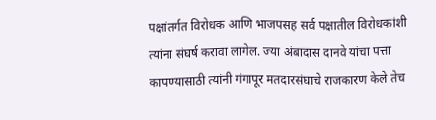पक्षांतर्गत विरोधक आणि भाजपसह सर्व पक्षातील विरोधकांशी त्यांना संघर्ष करावा लागेल. ज्या अंबादास दानवे यांचा पत्ता कापण्यासाठी त्यांनी गंगापूर मतदारसंघाचे राजकारण केले तेच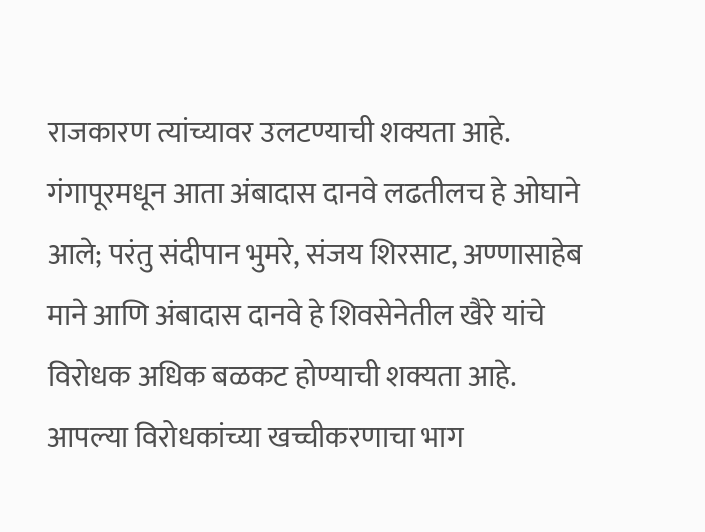राजकारण त्यांच्यावर उलटण्याची शक्यता आहे. गंगापूरमधून आता अंबादास दानवे लढतीलच हे ओघाने आले; परंतु संदीपान भुमरे, संजय शिरसाट, अण्णासाहेब माने आणि अंबादास दानवे हे शिवसेनेतील खैरे यांचे विरोधक अधिक बळकट होण्याची शक्यता आहे. आपल्या विरोधकांच्या खच्चीकरणाचा भाग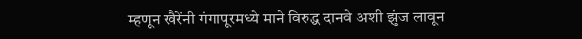म्हणून खैरेंनी गंगापूरमध्ये माने विरुद्ध दानवे अशी झुंज लावून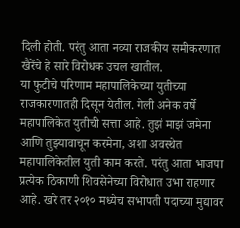दिली होती. परंतु आता नव्या राजकीय समीकरणात खैरेंचे हे सारे विरोधक उचल खातील.
या फुटीचे परिणाम महापालिकेच्या युतीच्या राजकारणातही दिसून येतील. गेली अनेक वर्षे महापालिकेत युतीची सत्ता आहे. तुझं माझं जमेना आणि तुझ्यावाचून करमेना, अशा अवस्थेत महापालिकेतील युती काम करते. परंतु आता भाजपा प्रत्येक ठिकाणी शिवसेनेच्या विरोधात उभा राहणार आहे. खरे तर २०१० मध्येच सभापती पदाच्या मुद्यावर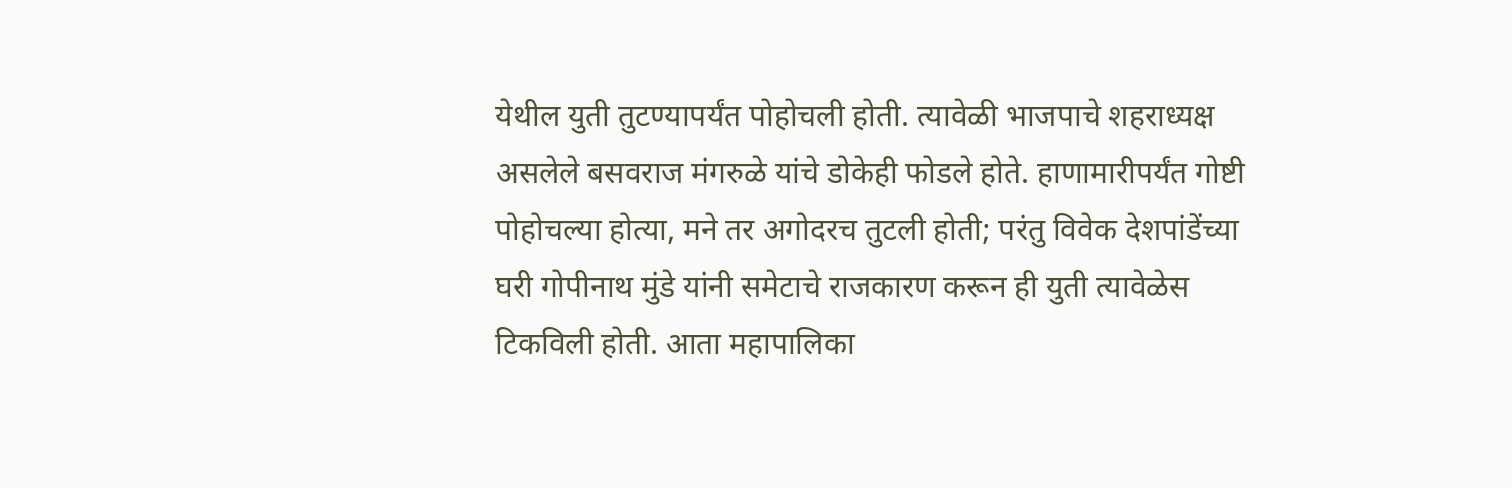येथील युती तुटण्यापर्यंत पोहोचली होती. त्यावेळी भाजपाचे शहराध्यक्ष असलेले बसवराज मंगरुळे यांचे डोकेही फोडले होते. हाणामारीपर्यंत गोष्टी पोहोचल्या होत्या, मने तर अगोदरच तुटली होती; परंतु विवेक देशपांडेंच्या घरी गोपीनाथ मुंडे यांनी समेटाचे राजकारण करून ही युती त्यावेळेस टिकविली होती. आता महापालिका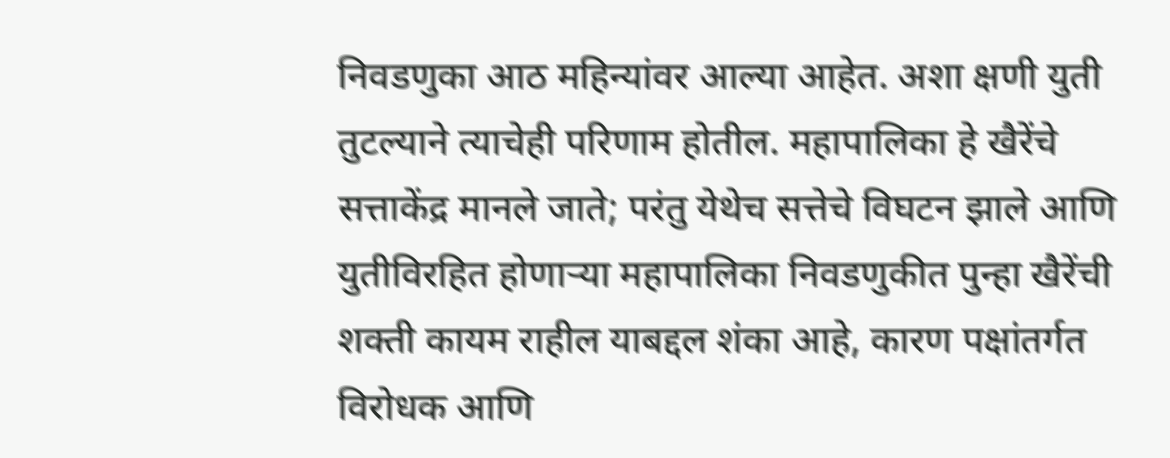निवडणुका आठ महिन्यांवर आल्या आहेत. अशा क्षणी युती तुटल्याने त्याचेही परिणाम होतील. महापालिका हे खैरेंचे सत्ताकेंद्र मानले जाते; परंतु येथेच सत्तेचे विघटन झाले आणि युतीविरहित होणाऱ्या महापालिका निवडणुकीत पुन्हा खैरेंची शक्ती कायम राहील याबद्दल शंका आहे, कारण पक्षांतर्गत विरोधक आणि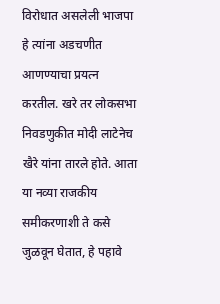विरोधात असलेली भाजपा हे त्यांना अडचणीत आणण्याचा प्रयत्न करतील. खरे तर लोकसभा निवडणुकीत मोदी लाटेनेच खैरे यांना तारले होते. आता या नव्या राजकीय समीकरणाशी ते कसे जुळवून घेतात, हे पहावे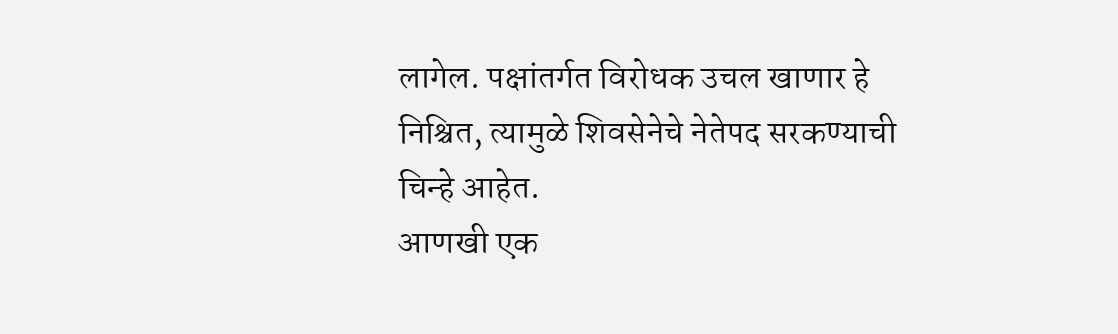लागेल. पक्षांतर्गत विरोधक उचल खाणार हे निश्चित, त्यामुळे शिवसेनेचे नेतेपद सरकण्याची चिन्हे आहेत.
आणखी एक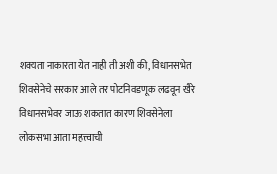शक्यता नाकारता येत नाही ती अशी की, विधानसभेत शिवसेनेचे सरकार आले तर पोटनिवडणूक लढवून खैरे विधानसभेवर जाऊ शकतात कारण शिवसेनेला लोकसभा आता महत्त्वाची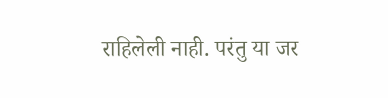राहिलेली नाही. परंतु या जर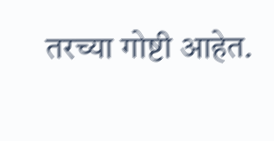तरच्या गोष्टी आहेत.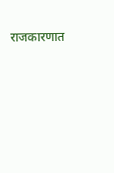राजकारणात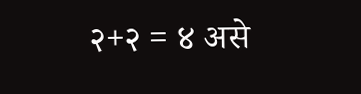२+२ = ४ असे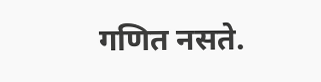गणित नसते.